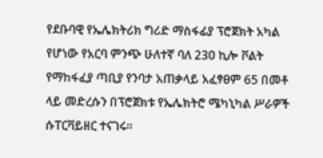የደቡባዊ የኤሌክትሪክ ግሪድ ማስፋፊያ ፕሮጀክት አካል የሆነው የአርባ ምንጭ ሁለተኛ ባለ 230 ኪሎ ቮልት የማከፋፈያ ጣቢያ የንባታ አጠቃላይ አፈፃፀም 65 በመቶ ላይ መድረሱን በፕሮጀክቱ የኤሌክትሮ ሜካኒካል ሥራዎች ሱፐርቫይዘር ተናገሩ።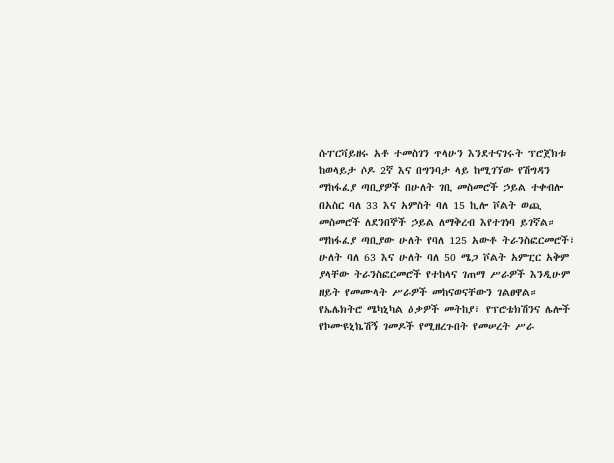ሱፐርቫይዘሩ አቶ ተመስገን ጥላሁን እንደተናገሩት ፕሮጀክቱ ከወላይታ ሶዶ 2ኛ እና በግንባታ ላይ ከሚገኘው የሽግዳን ማከፋፈያ ጣቢያዎች በሁለት ገቢ መስመሮች ኃይል ተቀብሎ በአስር ባለ 33 እና አምስት ባለ 15 ኪሎ ቮልት ወጪ መስመሮች ለደንበኞች ኃይል ለማቅረብ እየተገነባ ይገኛል።
ማከፋፈያ ጣቢያው ሁለት የባለ 125 አውቶ ትራንስፎርመሮች፣ ሁለት ባለ 63 እና ሁለት ባለ 50 ሜጋ ቮልት አምፒር አቅም ያላቸው ትራንስፎርመሮች የተከላና ገጠማ ሥራዎች እንዲሁም ዘይት የመሙላት ሥራዎች መከናወናቸውን ገልፀዋል።
የኤሌክትሮ ሜካኒካል ዕቃዎች መትከያ፣ የፕሮቴክሽንና ሌሎች የኮሙዩኒኬሽኝ ገመዶች የሚዘረጉበት የመሠረት ሥራ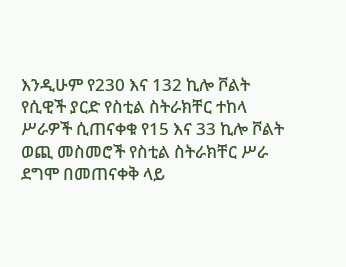እንዲሁም የ230 እና 132 ኪሎ ቮልት የሲዊች ያርድ የስቲል ስትራክቸር ተከላ ሥራዎች ሲጠናቀቁ የ15 እና 33 ኪሎ ቮልት ወጪ መስመሮች የስቲል ስትራክቸር ሥራ ደግሞ በመጠናቀቅ ላይ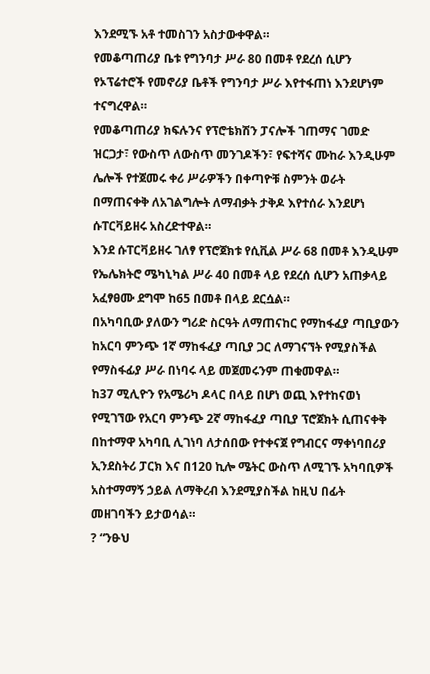እንደሚኙ አቶ ተመስገን አስታውቀዋል።
የመቆጣጠሪያ ቤቱ የግንባታ ሥራ 80 በመቶ የደረሰ ሲሆን የኦፕሬተሮች የመኖሪያ ቤቶች የግንባታ ሥራ እየተፋጠነ እንደሆነም ተናግረዋል።
የመቆጣጠሪያ ክፍሉንና የፕሮቴክሽን ፓናሎች ገጠማና ገመድ ዝርጋታ፣ የውስጥ ለውስጥ መንገዶችን፣ የፍተሻና ሙከራ እንዲሁም ሌሎች የተጀመሩ ቀሪ ሥራዎችን በቀጣዮቹ ስምንት ወራት በማጠናቀቅ ለአገልግሎት ለማብቃት ታቅዶ እየተሰራ እንደሆነ ሱፐርቫይዘሩ አስረድተዋል።
እንደ ሱፐርቫይዘሩ ገለፃ የፕሮጀክቱ የሲቪል ሥራ 68 በመቶ እንዲሁም የኤሌክትሮ ሜካኒካል ሥራ 40 በመቶ ላይ የደረሰ ሲሆን አጠቃላይ አፈፃፀሙ ደግሞ ከ65 በመቶ በላይ ደርሷል።
በአካባቢው ያለውን ግሪድ ስርዓት ለማጠናከር የማከፋፈያ ጣቢያውን ከአርባ ምንጭ 1ኛ ማከፋፈያ ጣቢያ ጋር ለማገናኘት የሚያስችል የማስፋፊያ ሥራ በነባሩ ላይ መጀመሩንም ጠቁመዋል።
ከ37 ሚሊዮን የአሜሪካ ዶላር በላይ በሆነ ወጪ እየተከናወነ የሚገኘው የአርባ ምንጭ 2ኛ ማከፋፈያ ጣቢያ ፕሮጀክት ሲጠናቀቅ በከተማዋ አካባቢ ሊገነባ ለታሰበው የተቀናጀ የግብርና ማቀነባበሪያ ኢንደስትሪ ፓርክ እና በ120 ኪሎ ሜትር ውስጥ ለሚገኙ አካባቢዎች አስተማማኝ ኃይል ለማቅረብ እንደሚያስችል ከዚህ በፊት መዘገባችን ይታወሳል።
? “ንፁህ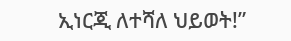ኢነርጂ ለተሻለ ህይወት!”